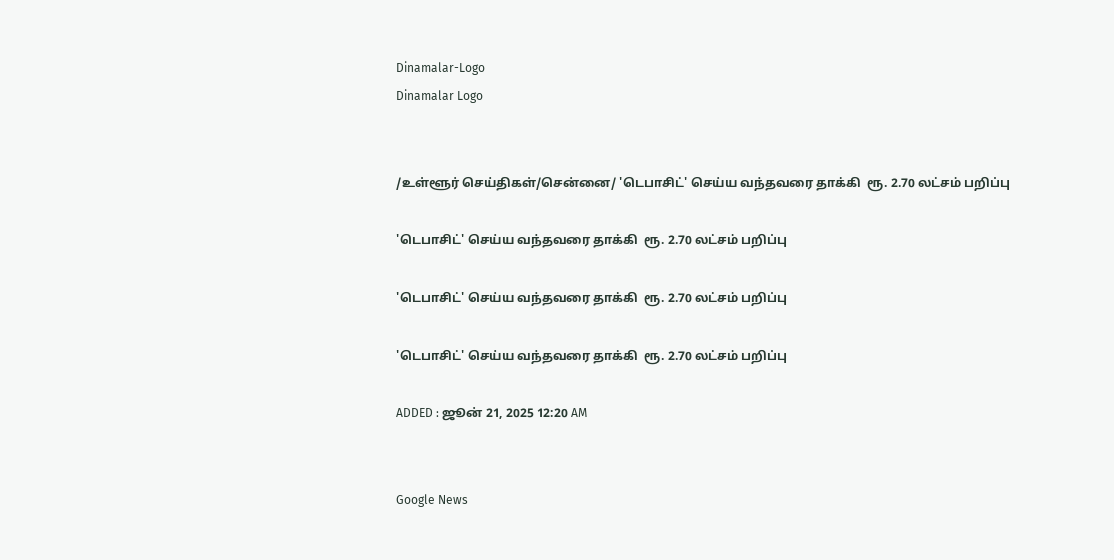Dinamalar-Logo
Dinamalar Logo


/உள்ளூர் செய்திகள்/சென்னை/ 'டெபாசிட்' செய்ய வந்தவரை தாக்கி  ரூ. 2.70 லட்சம் பறிப்பு

'டெபாசிட்' செய்ய வந்தவரை தாக்கி  ரூ. 2.70 லட்சம் பறிப்பு

'டெபாசிட்' செய்ய வந்தவரை தாக்கி  ரூ. 2.70 லட்சம் பறிப்பு

'டெபாசிட்' செய்ய வந்தவரை தாக்கி  ரூ. 2.70 லட்சம் பறிப்பு

ADDED : ஜூன் 21, 2025 12:20 AM


Google News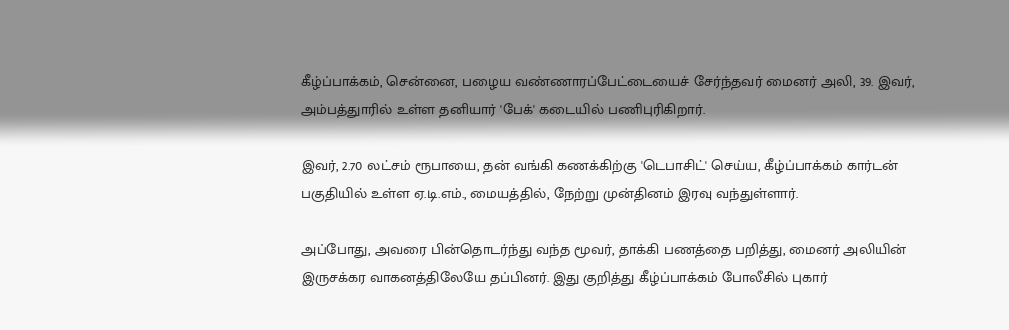கீழ்ப்பாக்கம், சென்னை, பழைய வண்ணாரப்பேட்டையைச் சேர்ந்தவர் மைனர் அலி, 39. இவர், அம்பத்துாரில் உள்ள தனியார் 'பேக்' கடையில் பணிபுரிகிறார்.

இவர், 2.70 லட்சம் ரூபாயை, தன் வங்கி கணக்கிற்கு 'டெபாசிட்' செய்ய, கீழ்ப்பாக்கம் கார்டன் பகுதியில் உள்ள ஏ.டி.எம்., மையத்தில், நேற்று முன்தினம் இரவு வந்துள்ளார்.

அப்போது, அவரை பின்தொடர்ந்து வந்த மூவர், தாக்கி பணத்தை பறித்து, மைனர் அலியின் இருசக்கர வாகனத்திலேயே தப்பினர். இது குறித்து கீழ்ப்பாக்கம் போலீசில் புகார்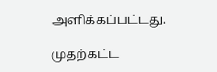அளிக்கப்பட்டது.

முதற்கட்ட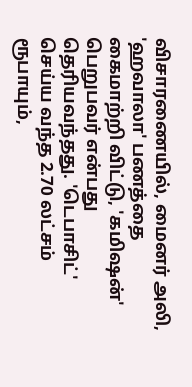விசாரணையில், மைனர் அலி, 'ஹவாலா' பணத்தை கைமாற்றி விட்டு, 'கமிஷன்' பெறுபவர் என்பது தெரியவந்தது. 'டெபாசிட்' செய்ய வந்த 2.70 லட்சம் ரூபாயும்,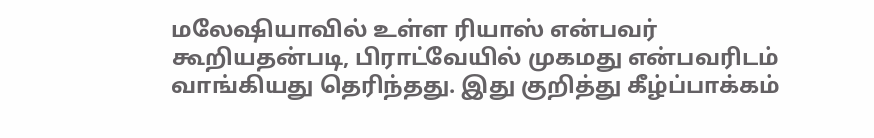மலேஷியாவில் உள்ள ரியாஸ் என்பவர் கூறியதன்படி, பிராட்வேயில் முகமது என்பவரிடம் வாங்கியது தெரிந்தது. இது குறித்து கீழ்ப்பாக்கம்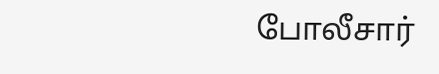போலீசார்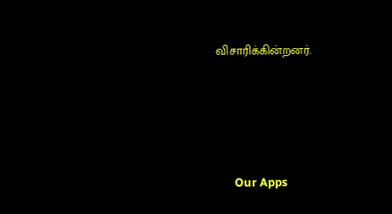விசாரிக்கின்றனர்.





      Our Apps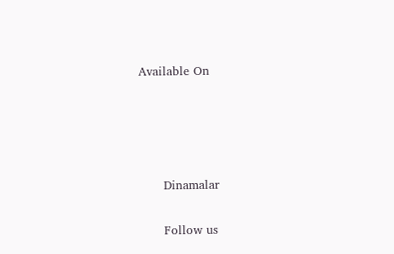Available On




      Dinamalar

      Follow us